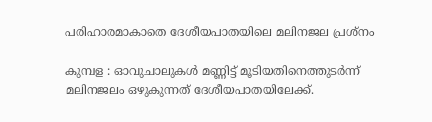പരിഹാരമാകാതെ ദേശീയപാതയിലെ മലിനജല പ്രശ്നം

കുമ്പള : ഓവുചാലുകൾ മണ്ണിട്ട് മൂടിയതിനെത്തുടർന്ന് മലിനജലം ഒഴുകുന്നത് ദേശീയപാതയിലേക്ക്.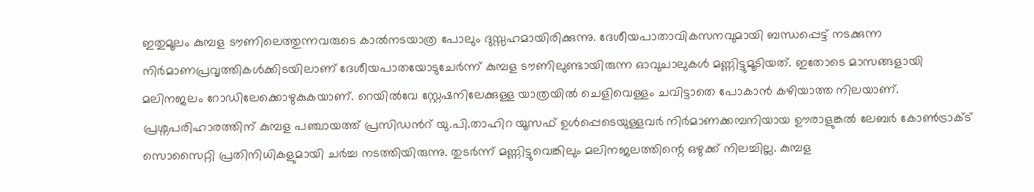ഇതുമൂലം കുമ്പള ടൗണിലെത്തുന്നവരുടെ കാൽനടയാത്ര പോലും ദുസ്സഹമായിരിക്കുന്നു. ദേശീയപാതാവികസനവുമായി ബന്ധപ്പെട്ട് നടക്കുന്ന നിർമാണപ്രവൃത്തികൾക്കിടയിലാണ് ദേശീയപാതയോടുചേർന്ന് കുമ്പള ടൗണിലുണ്ടായിരുന്ന ഓവുചാലുകൾ മണ്ണിട്ടുമൂടിയത്. ഇതോടെ മാസങ്ങളായി മലിനജലം റോഡിലേക്കൊഴുകുകയാണ്. റെയിൽവേ സ്റ്റേഷനിലേക്കുള്ള യാത്രയിൽ ചെളിവെള്ളം ചവിട്ടാതെ പോകാൻ കഴിയാത്ത നിലയാണ്. പ്രശ്നപരിഹാരത്തിന് കുമ്പള പഞ്ചായത്ത് പ്രസിഡൻറ് യു.പി.താഹിറ യൂസഫ് ഉൾപ്പെടെയുള്ളവർ നിർമാണക്കമ്പനിയായ ഊരാളുങ്കൽ ലേബർ കോൺട്രാക്ട് സൊസൈറ്റി പ്രതിനിധികളുമായി ചർച്ച നടത്തിയിരുന്നു. തുടർന്ന് മണ്ണിട്ടുവെങ്കിലും മലിനജലത്തിന്റെ ഒഴുക്ക് നിലച്ചില്ല. കുമ്പള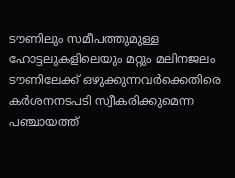ടൗണിലും സമീപത്തുമുള്ള ഹോട്ടലുകളിലെയും മറ്റും മലിനജലം ടൗണിലേക്ക് ഒഴുക്കുന്നവർക്കെതിരെ കർശനനടപടി സ്വീകരിക്കുമെന്ന പഞ്ചായത്ത്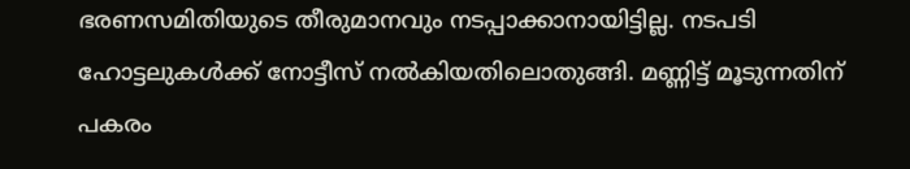ഭരണസമിതിയുടെ തീരുമാനവും നടപ്പാക്കാനായിട്ടില്ല. നടപടി ഹോട്ടലുകൾക്ക് നോട്ടീസ് നൽകിയതിലൊതുങ്ങി. മണ്ണിട്ട് മൂടുന്നതിന് പകരം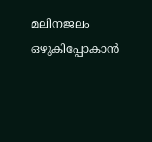മലിനജലം ഒഴുകിപ്പോകാൻ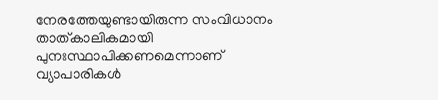നേരത്തേയുണ്ടായിരുന്ന സംവിധാനം താത്കാലികമായി പുനഃസ്ഥാപിക്കണമെന്നാണ് വ്യാപാരികൾ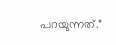പറയുന്നത്.”